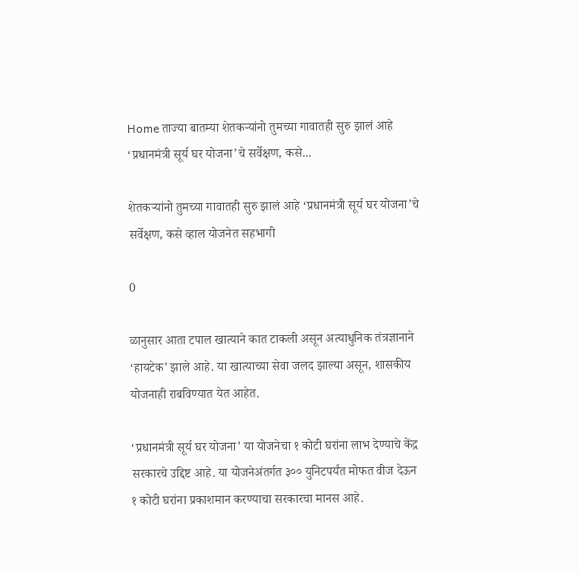Home ताज्या बातम्या शेतकऱ्यांनो तुमच्या गावातही सुरु झालं आहे ‘प्रधानमंत्री सूर्य घर योजना’चे सर्वेक्षण, कसे...

शेतकऱ्यांनो तुमच्या गावातही सुरु झालं आहे ‘प्रधानमंत्री सूर्य घर योजना’चे सर्वेक्षण, कसे व्हाल योजनेत सहभागी

0

ळानुसार आता टपाल खात्याने कात टाकली असून अत्याधुनिक तंत्रज्ञानाने ‘हायटेक’ झाले आहे. या खात्याच्या सेवा जलद झाल्या असून, शासकीय योजनाही राबविण्यात येत आहेत.

‘प्रधानमंत्री सूर्य घर योजना’ या योजनेचा १ कोटी घरांना लाभ देण्याचे केंद्र सरकारचे उद्दिष्ट आहे. या योजनेअंतर्गत ३०० युनिटपर्यंत मोफत वीज देऊन १ कोटी घरांना प्रकाशमान करण्याचा सरकारचा मानस आहे.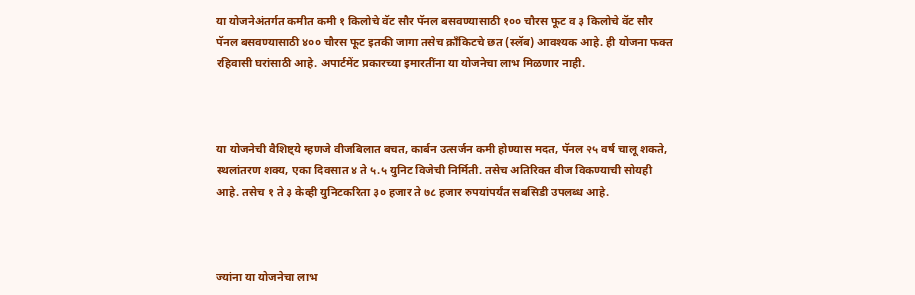या योजनेअंतर्गत कमीत कमी १ किलोचे वॅट सौर पॅनल बसवण्यासाठी १०० चौरस फूट व ३ किलोचे वॅट सौर पॅनल बसवण्यासाठी ४०० चौरस फूट इतकी जागा तसेच क्राँकिटचे छत (स्लॅब) आवश्यक आहे. ही योजना फक्त रहिवासी घरांसाठी आहे. अपार्टमेंट प्रकारच्या इमारतींना या योजनेचा लाभ मिळणार नाही.



या योजनेची वैशिष्ट्ये म्हणजे वीजबिलात बचत, कार्बन उत्सर्जन कमी होण्यास मदत, पॅनल २५ वर्ष चालू शकते, स्थलांतरण शक्य, एका दिवसात ४ ते ५.५ युनिट विजेची निर्मिती. तसेच अतिरिक्त वीज विकण्याची सोयही आहे. तसेच १ ते ३ केव्ही युनिटकरिता ३० हजार ते ७८ हजार रुपयांपर्यंत सबसिडी उपलब्ध आहे.



ज्यांना या योजनेचा लाभ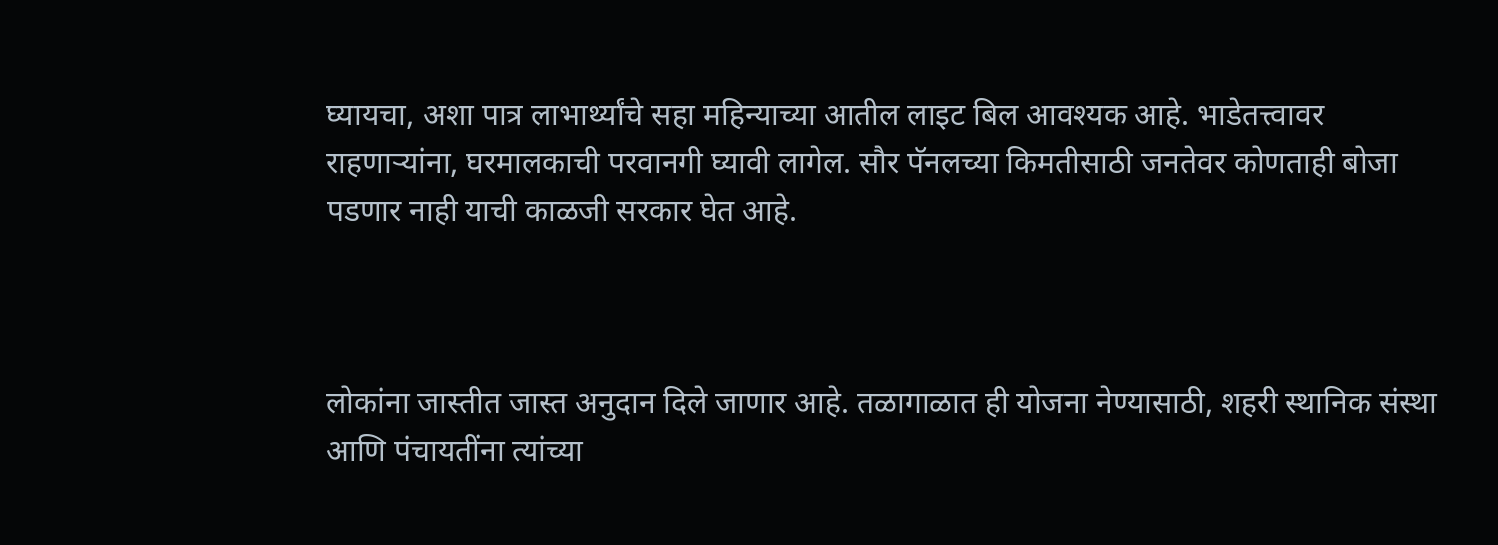घ्यायचा, अशा पात्र लाभार्थ्यांचे सहा महिन्याच्या आतील लाइट बिल आवश्यक आहे. भाडेतत्त्वावर राहणाऱ्यांना, घरमालकाची परवानगी घ्यावी लागेल. सौर पॅनलच्या किमतीसाठी जनतेवर कोणताही बोजा पडणार नाही याची काळजी सरकार घेत आहे.



लोकांना जास्तीत जास्त अनुदान दिले जाणार आहे. तळागाळात ही योजना नेण्यासाठी, शहरी स्थानिक संस्था आणि पंचायतींना त्यांच्या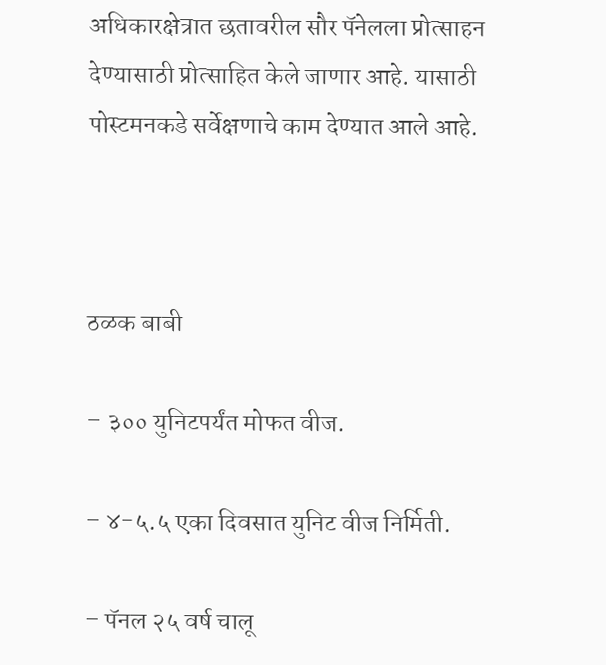अधिकारक्षेत्रात छतावरील सौर पॅनेलला प्रोत्साहन देण्यासाठी प्रोत्साहित केले जाणार आहे. यासाठी पोस्टमनकडे सर्वेक्षणाचे काम देण्यात आले आहे.



ठळक बाबी

– ३०० युनिटपर्यंत मोफत वीज.

– ४-५.५ एका दिवसात युनिट वीज निर्मिती.

– पॅनल २५ वर्ष चालू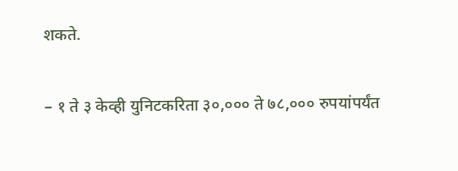शकते.

– १ ते ३ केव्ही युनिटकरिता ३०,००० ते ७८,००० रुपयांपर्यंत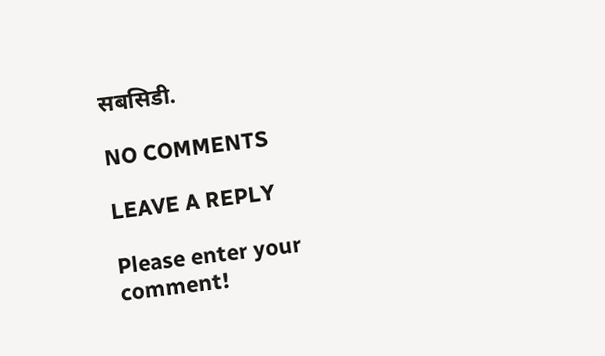सबसिडी.

NO COMMENTS

LEAVE A REPLY

Please enter your comment!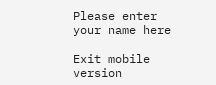Please enter your name here

Exit mobile version